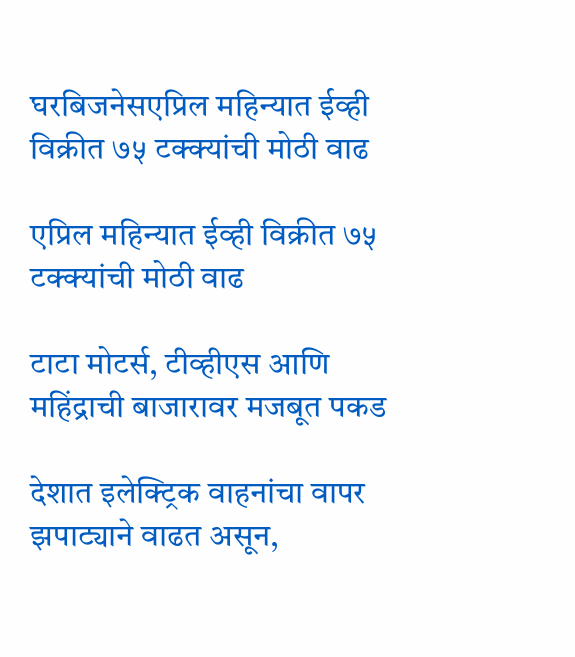घरबिजनेसएप्रिल महिन्यात ईव्ही विक्रीत ७५ टक्क्यांची मोठी वाढ

एप्रिल महिन्यात ईव्ही विक्रीत ७५ टक्क्यांची मोठी वाढ

टाटा मोटर्स, टीव्हीएस आणि महिंद्राची बाजारावर मजबूत पकड

देशात इलेक्ट्रिक वाहनांचा वापर झपाट्याने वाढत असून,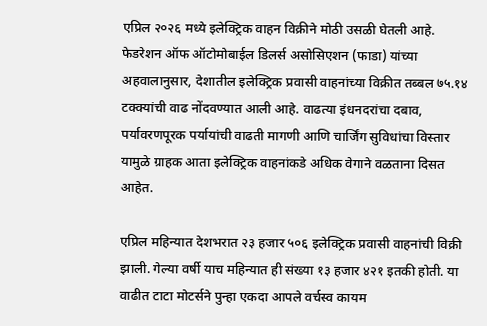एप्रिल २०२६ मध्ये इलेक्ट्रिक वाहन विक्रीने मोठी उसळी घेतली आहे. फेडरेशन ऑफ ऑटोमोबाईल डिलर्स असोसिएशन (फाडा) यांच्या अहवालानुसार, देशातील इलेक्ट्रिक प्रवासी वाहनांच्या विक्रीत तब्बल ७५.१४ टक्क्यांची वाढ नोंदवण्यात आली आहे. वाढत्या इंधनदरांचा दबाव, पर्यावरणपूरक पर्यायांची वाढती मागणी आणि चार्जिंग सुविधांचा विस्तार यामुळे ग्राहक आता इलेक्ट्रिक वाहनांकडे अधिक वेगाने वळताना दिसत आहेत.

एप्रिल महिन्यात देशभरात २३ हजार ५०६ इलेक्ट्रिक प्रवासी वाहनांची विक्री झाली. गेल्या वर्षी याच महिन्यात ही संख्या १३ हजार ४२१ इतकी होती. या वाढीत टाटा मोटर्सने पुन्हा एकदा आपले वर्चस्व कायम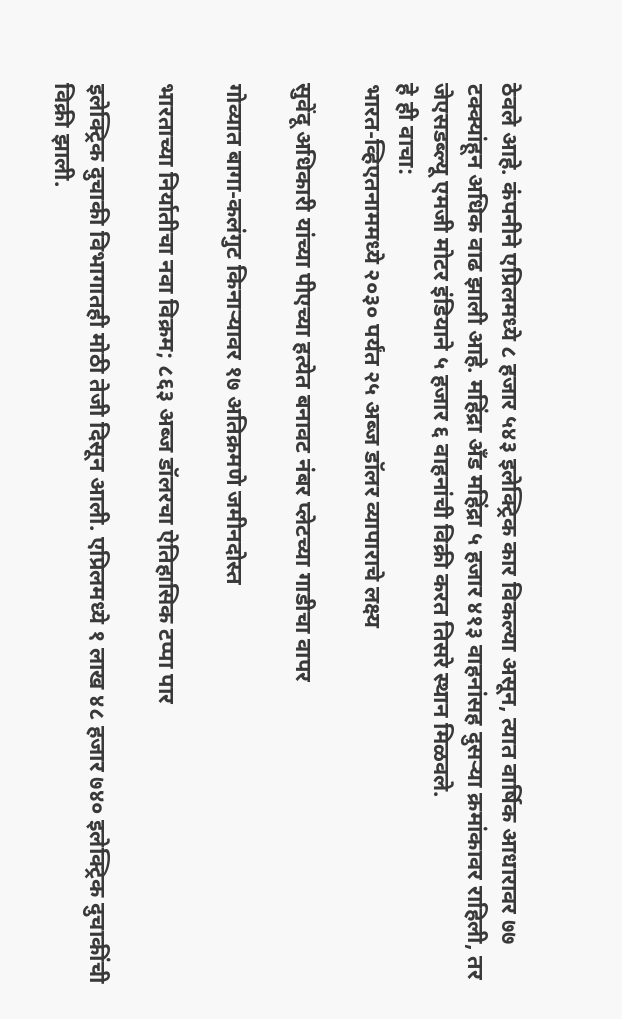ठेवले आहे. कंपनीने एप्रिलमध्ये ८ हजार ५४३ इलेक्ट्रिक कार विकल्या असून, त्यात वार्षिक आधारावर ७७ टक्क्यांहून अधिक वाढ झाली आहे. महिंद्रा अँड महिंद्रा ५ हजार ४१३ वाहनांसह दुसऱ्या क्रमांकावर राहिली, तर जेएसडब्ल्यू एमजी मोटर इंडियाने ५ हजार ६ वाहनांची विक्री करत तिसरे स्थान मिळवले.
हे ही वाचा:
भारत-व्हिएतनाममध्ये २०३० पर्यंत २५ अब्ज डॉलर व्यापाराचे लक्ष्य

सुवेंदू अधिकारी यांच्या पीएच्या हत्येत बनावट नंबर प्लेटच्या गाडीचा वापर

गोव्यात बागा-कलंगुट किनाऱ्यावर १७ अतिक्रमणे जमीनदोस्त

भारताच्या निर्यातीचा नवा विक्रम; ८६३ अब्ज डॉलरचा ऐतिहासिक टप्पा पार

इलेक्ट्रिक दुचाकी विभागातही मोठी तेजी दिसून आली. एप्रिलमध्ये १ लाख ४८ हजार ७४० इलेक्ट्रिक दुचाकींची विक्री झाली.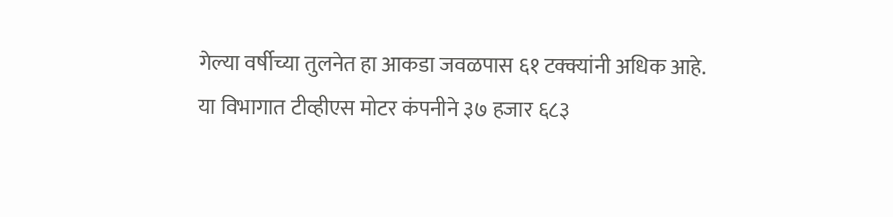गेल्या वर्षीच्या तुलनेत हा आकडा जवळपास ६१ टक्क्यांनी अधिक आहे. या विभागात टीव्हीएस मोटर कंपनीने ३७ हजार ६८३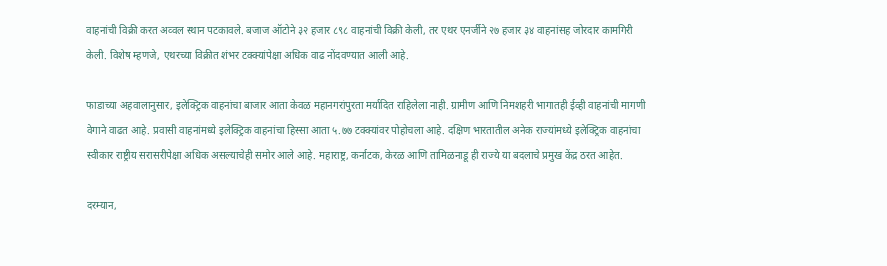वाहनांची विक्री करत अव्वल स्थान पटकावले. बजाज ऑटोने ३२ हजार ८९८ वाहनांची विक्री केली, तर एथर एनर्जीने २७ हजार ३४ वाहनांसह जोरदार कामगिरी केली. विशेष म्हणजे, एथरच्या विक्रीत शंभर टक्क्यांपेक्षा अधिक वाढ नोंदवण्यात आली आहे.

फाडाच्या अहवालानुसार, इलेक्ट्रिक वाहनांचा बाजार आता केवळ महानगरांपुरता मर्यादित राहिलेला नाही. ग्रामीण आणि निमशहरी भागातही ईव्ही वाहनांची मागणी वेगाने वाढत आहे. प्रवासी वाहनांमध्ये इलेक्ट्रिक वाहनांचा हिस्सा आता ५.७७ टक्क्यांवर पोहोचला आहे. दक्षिण भारतातील अनेक राज्यांमध्ये इलेक्ट्रिक वाहनांचा स्वीकार राष्ट्रीय सरासरीपेक्षा अधिक असल्याचेही समोर आले आहे. महाराष्ट्र, कर्नाटक, केरळ आणि तामिळनाडू ही राज्ये या बदलाचे प्रमुख केंद्र ठरत आहेत.

दरम्यान,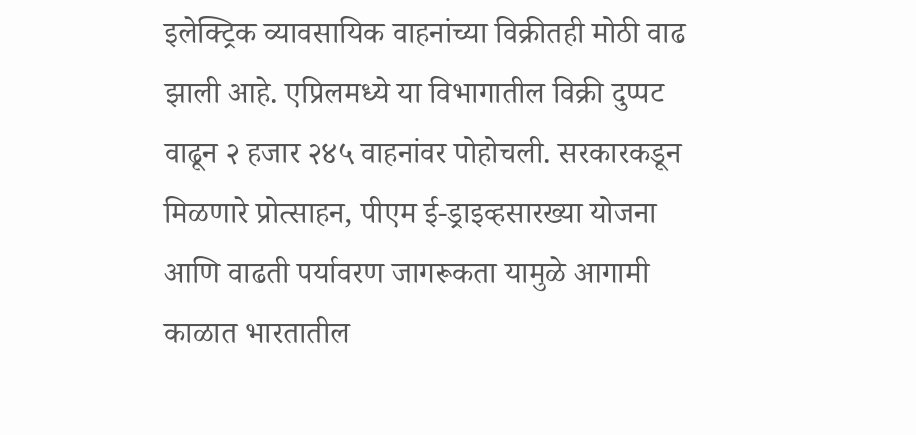इलेक्ट्रिक व्यावसायिक वाहनांच्या विक्रीतही मोठी वाढ झाली आहे. एप्रिलमध्ये या विभागातील विक्री दुप्पट वाढून २ हजार २४५ वाहनांवर पोहोचली. सरकारकडून मिळणारे प्रोत्साहन, पीएम ई-ड्राइव्हसारख्या योजना आणि वाढती पर्यावरण जागरूकता यामुळे आगामी काळात भारतातील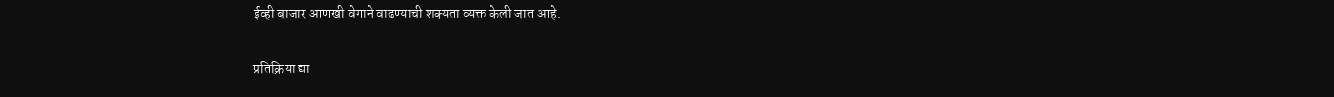ईव्ही बाजार आणखी वेगाने वाढण्याची शक्यता व्यक्त केली जात आहे.

प्रतिक्रिया द्या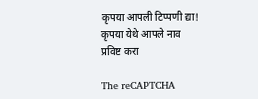कृपया आपली टिप्पणी द्या!
कृपया येथे आपले नाव प्रविष्ट करा

The reCAPTCHA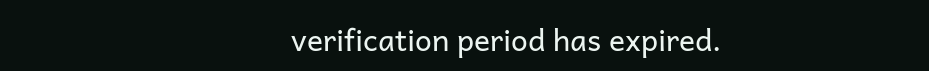verification period has expired.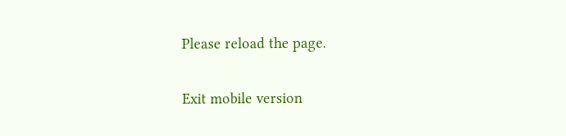Please reload the page.

Exit mobile version